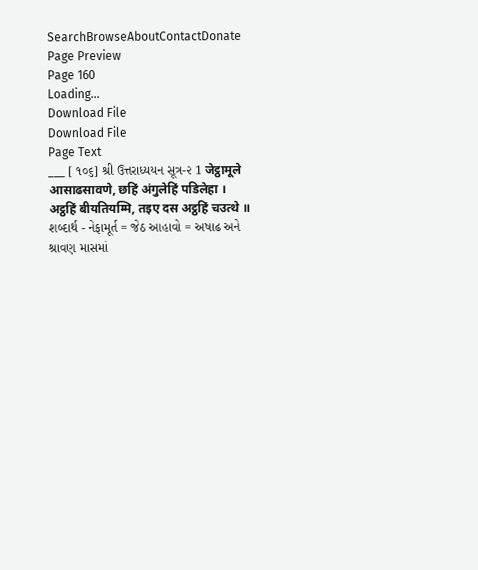SearchBrowseAboutContactDonate
Page Preview
Page 160
Loading...
Download File
Download File
Page Text
___ [ ૧૦૬] શ્રી ઉત્તરાધ્યયન સૂત્ર-૨ 1 जेट्ठामूले आसाढसावणे, छहिं अंगुलेहिं पडिलेहा । अट्ठहिं बीयतियम्मि, तइए दस अट्ठहिं चउत्थे ॥ શબ્દાર્થ - નેફામૂર્ત = જેઠ આહાવો = અષાઢ અને શ્રાવણ માસમાં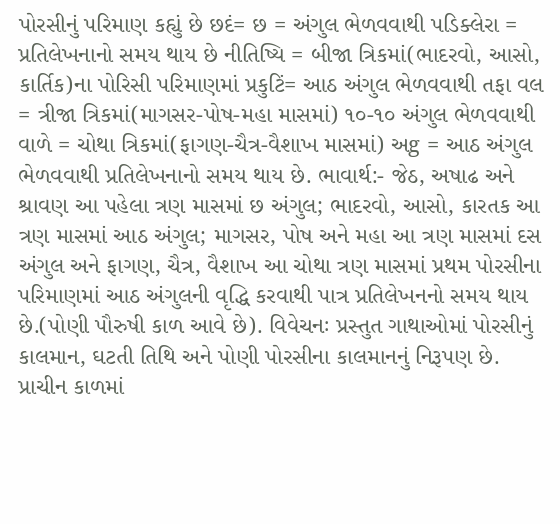પોરસીનું પરિમાણ કહ્યું છે છદં= છ = અંગુલ ભેળવવાથી પડિક્લેરા = પ્રતિલેખનાનો સમય થાય છે નીતિષ્યિ = બીજા ત્રિકમાં(ભાદરવો, આસો, કાર્તિક)ના પોરિસી પરિમાણમાં પ્રકુટિં= આઠ અંગુલ ભેળવવાથી તફા વલ = ત્રીજા ત્રિકમાં(માગસર-પોષ-મહા માસમાં) ૧૦-૧૦ અંગુલ ભેળવવાથી વાળે = ચોથા ત્રિકમાં(ફાગણ-ચૈત્ર-વૈશાખ માસમાં) અg = આઠ અંગુલ ભેળવવાથી પ્રતિલેખનાનો સમય થાય છે. ભાવાર્થ:- જેઠ, અષાઢ અને શ્રાવણ આ પહેલા ત્રણ માસમાં છ અંગુલ; ભાદરવો, આસો, કારતક આ ત્રણ માસમાં આઠ અંગુલ; માગસર, પોષ અને મહા આ ત્રણ માસમાં દસ અંગુલ અને ફાગણ, ચૈત્ર, વૈશાખ આ ચોથા ત્રણ માસમાં પ્રથમ પોરસીના પરિમાણમાં આઠ અંગુલની વૃદ્ધિ કરવાથી પાત્ર પ્રતિલેખનનો સમય થાય છે.(પોણી પૌરુષી કાળ આવે છે). વિવેચનઃ પ્રસ્તુત ગાથાઓમાં પોરસીનું કાલમાન, ઘટતી તિથિ અને પોણી પોરસીના કાલમાનનું નિરૂપણ છે. પ્રાચીન કાળમાં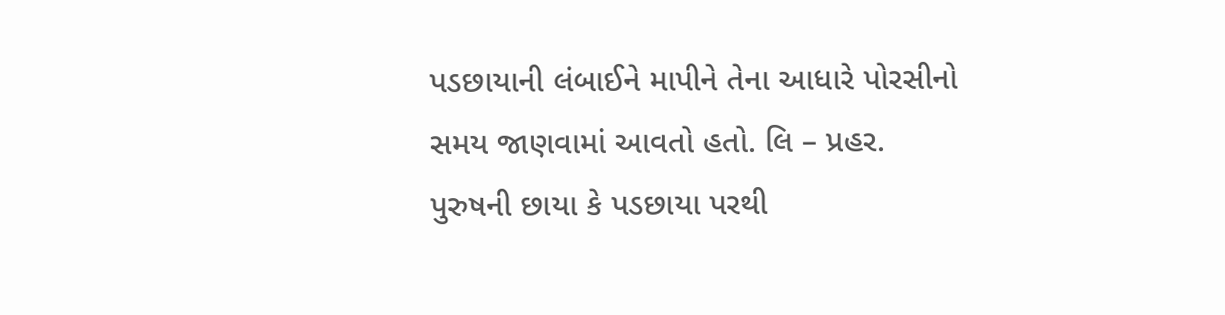પડછાયાની લંબાઈને માપીને તેના આધારે પોરસીનો સમય જાણવામાં આવતો હતો. લિ – પ્રહર. પુરુષની છાયા કે પડછાયા પરથી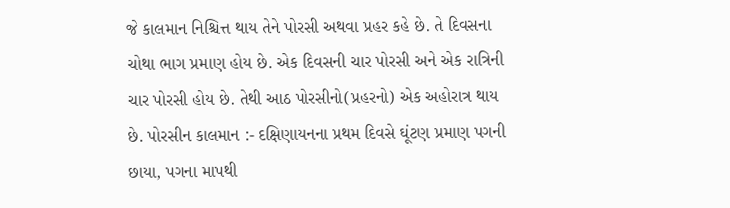જે કાલમાન નિશ્ચિત્ત થાય તેને પોરસી અથવા પ્રહર કહે છે. તે દિવસના ચોથા ભાગ પ્રમાણ હોય છે. એક દિવસની ચાર પોરસી અને એક રાત્રિની ચાર પોરસી હોય છે. તેથી આઠ પોરસીનો(પ્રહરનો) એક અહોરાત્ર થાય છે. પોરસીન કાલમાન :- દક્ષિણાયનના પ્રથમ દિવસે ઘૂંટણ પ્રમાણ પગની છાયા, પગના માપથી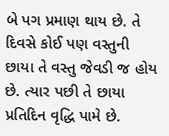બે પગ પ્રમાણ થાય છે. તે દિવસે કોઈ પણ વસ્તુની છાયા તે વસ્તુ જેવડી જ હોય છે. ત્યાર પછી તે છાયા પ્રતિદિન વૃદ્ધિ પામે છે.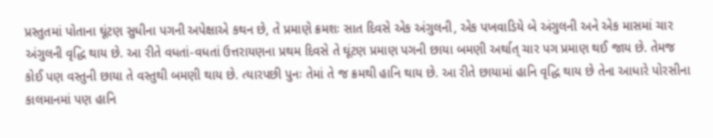પ્રસ્તુતમાં પોતાના ઘૂંટણ સુધીના પગની અપેક્ષાએ કથન છે, તે પ્રમાણે ક્રમશઃ સાત દિવસે એક અંગુલની, એક પખવાડિયે બે અંગુલની અને એક માસમાં ચાર અંગુલની વૃદ્ધિ થાય છે. આ રીતે વધતાં-વધતાં ઉત્તરાયણના પ્રથમ દિવસે તે ઘૂંટણ પ્રમાણ પગની છાયા બમણી અર્થાત્ ચાર પગ પ્રમાણ થઈ જાય છે. તેમજ કોઈ પણ વસ્તુની છાયા તે વસ્તુથી બમણી થાય છે. ત્યારપછી પુનઃ તેમાં તે જ ક્રમથી હાનિ થાય છે. આ રીતે છાયામાં હાનિ વૃદ્ધિ થાય છે તેના આધારે પોરસીના કાલમાનમાં પણ હાનિ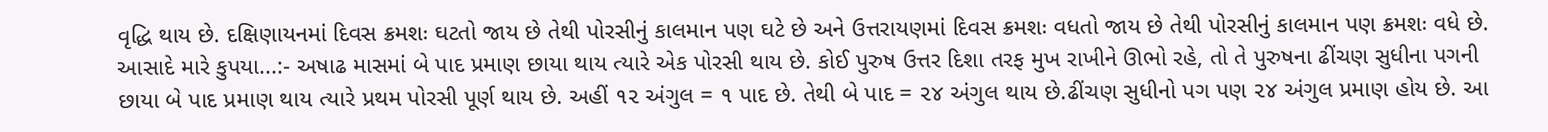વૃદ્ધિ થાય છે. દક્ષિણાયનમાં દિવસ ક્રમશઃ ઘટતો જાય છે તેથી પોરસીનું કાલમાન પણ ઘટે છે અને ઉત્તરાયણમાં દિવસ ક્રમશઃ વધતો જાય છે તેથી પોરસીનું કાલમાન પણ ક્રમશઃ વધે છે. આસાદે મારે કુપયા...:- અષાઢ માસમાં બે પાદ પ્રમાણ છાયા થાય ત્યારે એક પોરસી થાય છે. કોઈ પુરુષ ઉત્તર દિશા તરફ મુખ રાખીને ઊભો રહે, તો તે પુરુષના ઢીંચણ સુધીના પગની છાયા બે પાદ પ્રમાણ થાય ત્યારે પ્રથમ પોરસી પૂર્ણ થાય છે. અહીં ૧૨ અંગુલ = ૧ પાદ છે. તેથી બે પાદ = ૨૪ અંગુલ થાય છે.ઢીંચણ સુધીનો પગ પણ ૨૪ અંગુલ પ્રમાણ હોય છે. આ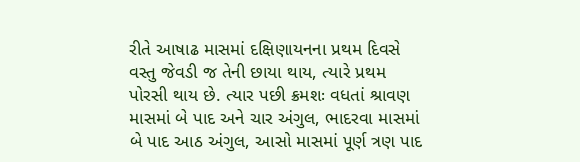રીતે આષાઢ માસમાં દક્ષિણાયનના પ્રથમ દિવસે વસ્તુ જેવડી જ તેની છાયા થાય, ત્યારે પ્રથમ પોરસી થાય છે. ત્યાર પછી ક્રમશઃ વધતાં શ્રાવણ માસમાં બે પાદ અને ચાર અંગુલ, ભાદરવા માસમાં બે પાદ આઠ અંગુલ, આસો માસમાં પૂર્ણ ત્રણ પાદ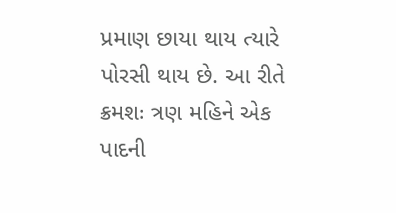પ્રમાણ છાયા થાય ત્યારે પોરસી થાય છે. આ રીતે ક્રમશઃ ત્રણ મહિને એક પાદની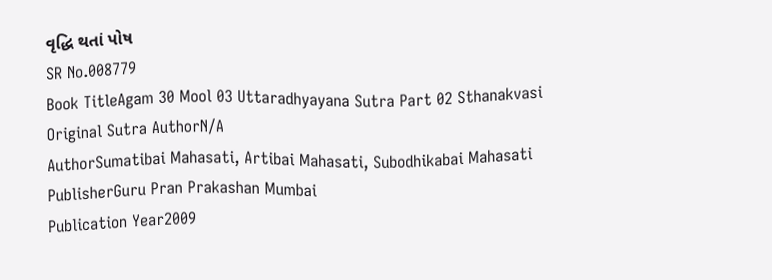વૃદ્ધિ થતાં પોષ
SR No.008779
Book TitleAgam 30 Mool 03 Uttaradhyayana Sutra Part 02 Sthanakvasi
Original Sutra AuthorN/A
AuthorSumatibai Mahasati, Artibai Mahasati, Subodhikabai Mahasati
PublisherGuru Pran Prakashan Mumbai
Publication Year2009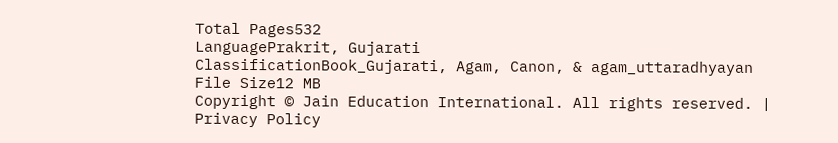Total Pages532
LanguagePrakrit, Gujarati
ClassificationBook_Gujarati, Agam, Canon, & agam_uttaradhyayan
File Size12 MB
Copyright © Jain Education International. All rights reserved. | Privacy Policy